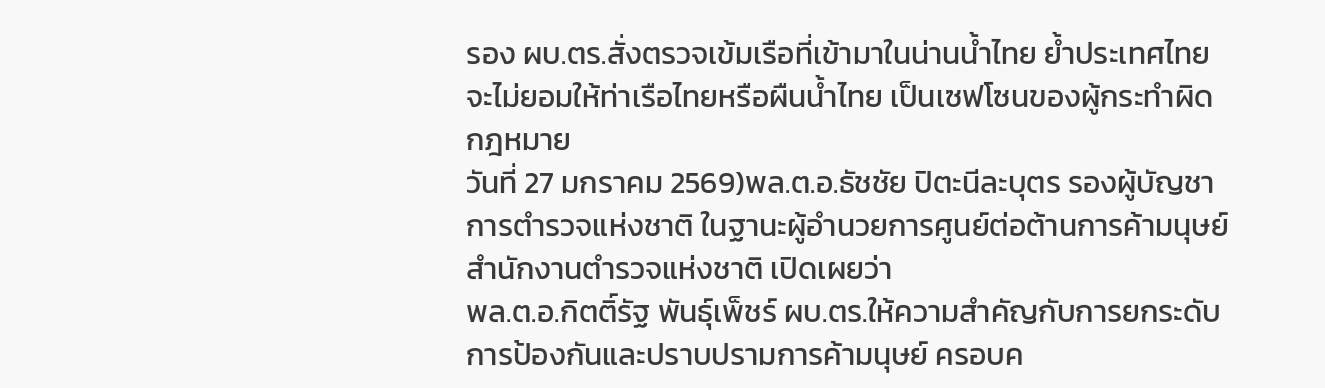รอง ผบ.ตร.สั่งตรวจเข้มเรือที่เข้ามาในน่านน้ำไทย ย้ำประเทศไทยจะไม่ยอมให้ท่าเรือไทยหรือผืนน้ำไทย เป็นเซฟโซนของผู้กระทำผิดกฎหมาย
วันที่ 27 มกราคม 2569)พล.ต.อ.ธัชชัย ปิตะนีละบุตร รองผู้บัญชาการตำรวจแห่งชาติ ในฐานะผู้อำนวยการศูนย์ต่อต้านการค้ามนุษย์ สำนักงานตำรวจแห่งชาติ เปิดเผยว่า
พล.ต.อ.กิตติ์รัฐ พันธุ์เพ็ชร์ ผบ.ตร.ให้ความสำคัญกับการยกระดับการป้องกันและปราบปรามการค้ามนุษย์ ครอบค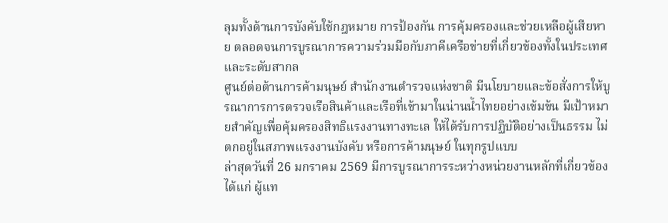ลุมทั้งด้านการบังคับใช้กฎหมาย การป้องกัน การคุ้มครองและช่วยเหลือผู้เสียหาย ตลอดจนการบูรณาการความร่วมมือกับภาคีเครือข่ายที่เกี่ยวข้องทั้งในประเทศและระดับสากล
ศูนย์ต่อต้านการค้ามนุษย์ สำนักงานตำรวจแห่งชาติ มีนโยบายและข้อสั่งการให้บูรณาการการตรวจเรือสินค้าและเรือที่เข้ามาในน่านน้ำไทยอย่างเข้มข้น มีเป้าหมายสำคัญเพื่อคุ้มครองสิทธิแรงงานทางทะเล ให้ได้รับการปฏิบัติอย่างเป็นธรรม ไม่ตกอยู่ในสภาพแรงงานบังคับ หรือการค้ามนุษย์ ในทุกรูปแบบ
ล่าสุดวันที่ 26 มกราคม 2569 มีการบูรณาการระหว่างหน่วยงานหลักที่เกี่ยวข้อง ได้แก่ ผู้แท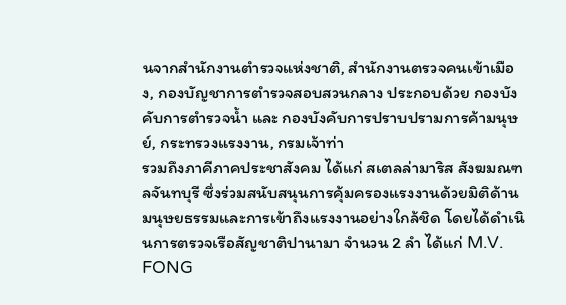นจากสำนักงานตำรวจแห่งชาติ, สำนักงานตรวจคนเข้าเมือง, กองบัญชาการตำรวจสอบสวนกลาง ประกอบด้วย กองบังคับการตำรวจน้ำ และ กองบังคับการปราบปรามการค้ามนุษย์, กระทรวงแรงงาน, กรมเจ้าท่า
รวมถึงภาคีภาคประชาสังคม ได้แก่ สเตลล่ามาริส สังฆมณฑลจันทบุรี ซึ่งร่วมสนับสนุนการคุ้มครองแรงงานด้วยมิติด้านมนุษยธรรมและการเข้าถึงแรงงานอย่างใกล้ชิด โดยได้ดำเนินการตรวจเรือสัญชาติปานามา จำนวน 2 ลำ ได้แก่ M.V. FONG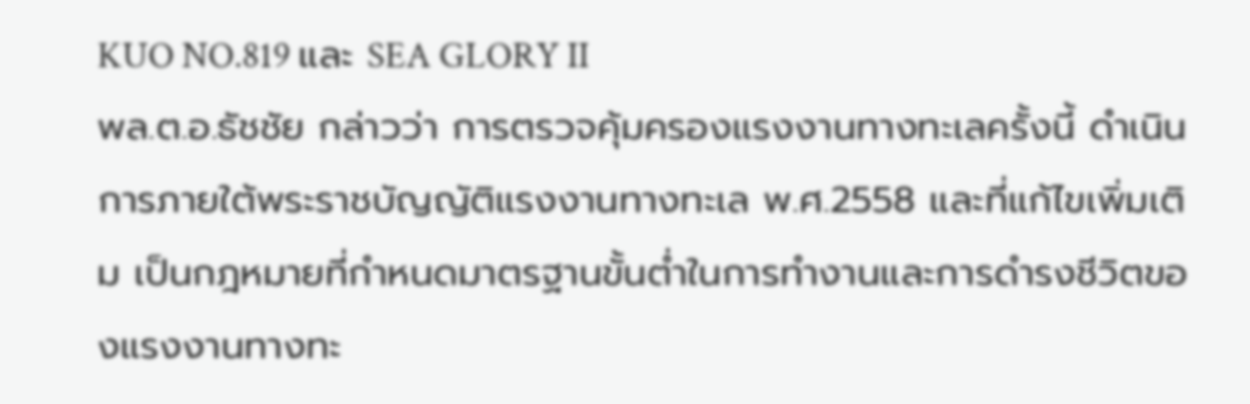KUO NO.819 และ SEA GLORY II
พล.ต.อ.ธัชชัย กล่าวว่า การตรวจคุ้มครองแรงงานทางทะเลครั้งนี้ ดำเนินการภายใต้พระราชบัญญัติแรงงานทางทะเล พ.ศ.2558 และที่แก้ไขเพิ่มเติม เป็นกฎหมายที่กำหนดมาตรฐานขั้นต่ำในการทำงานและการดำรงชีวิตของแรงงานทางทะ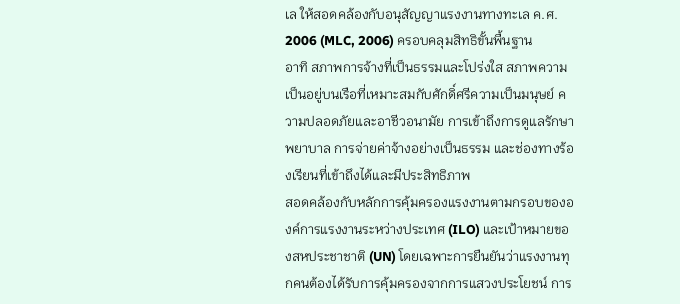เล ให้สอดคล้องกับอนุสัญญาแรงงานทางทะเล ค.ศ. 2006 (MLC, 2006) ครอบคลุมสิทธิขั้นพื้นฐาน
อาทิ สภาพการจ้างที่เป็นธรรมและโปร่งใส สภาพความเป็นอยู่บนเรือที่เหมาะสมกับศักดิ์ศรีความเป็นมนุษย์ ความปลอดภัยและอาชีวอนามัย การเข้าถึงการดูแลรักษาพยาบาล การจ่ายค่าจ้างอย่างเป็นธรรม และช่องทางร้องเรียนที่เข้าถึงได้และมีประสิทธิภาพ
สอดคล้องกับหลักการคุ้มครองแรงงานตามกรอบขององค์การแรงงานระหว่างประเทศ (ILO) และเป้าหมายของสหประชาชาติ (UN) โดยเฉพาะการยืนยันว่าแรงงานทุกคนต้องได้รับการคุ้มครองจากการแสวงประโยชน์ การ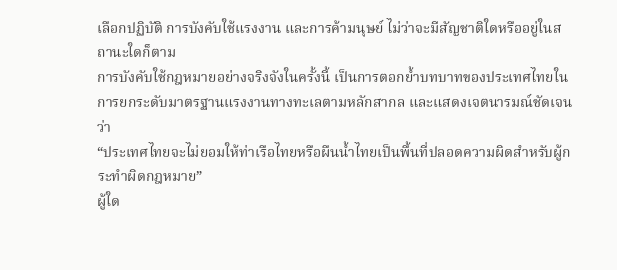เลือกปฏิบัติ การบังคับใช้แรงงาน และการค้ามนุษย์ ไม่ว่าจะมีสัญชาติใดหรืออยู่ในสถานะใดก็ตาม
การบังคับใช้กฎหมายอย่างจริงจังในครั้งนี้ เป็นการตอกย้ำบทบาทของประเทศไทยในการยกระดับมาตรฐานแรงงานทางทะเลตามหลักสากล และแสดงเจตนารมณ์ชัดเจนว่า
“ประเทศไทยจะไม่ยอมให้ท่าเรือไทยหรือผืนน้ำไทยเป็นพื้นที่ปลอดความผิดสำหรับผู้กระทำผิดกฎหมาย”
ผู้ใด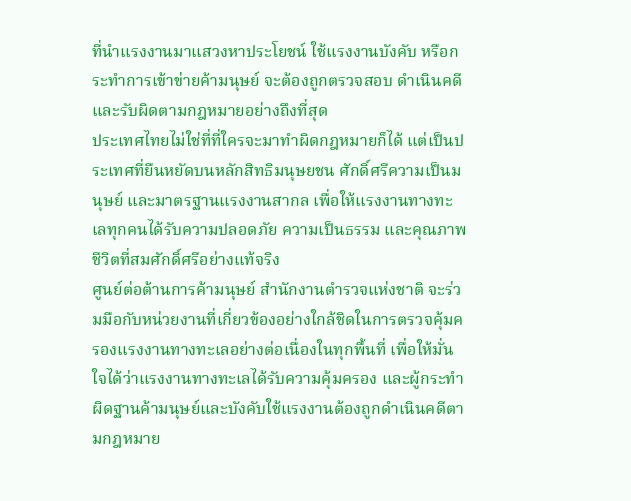ที่นำแรงงานมาแสวงหาประโยชน์ ใช้แรงงานบังคับ หรือกระทำการเข้าข่ายค้ามนุษย์ จะต้องถูกตรวจสอบ ดำเนินคดี และรับผิดตามกฎหมายอย่างถึงที่สุด
ประเทศไทยไม่ใช่ที่ที่ใครจะมาทำผิดกฎหมายก็ได้ แต่เป็นประเทศที่ยืนหยัดบนหลักสิทธิมนุษยชน ศักดิ์ศรีความเป็นมนุษย์ และมาตรฐานแรงงานสากล เพื่อให้แรงงานทางทะเลทุกคนได้รับความปลอดภัย ความเป็นธรรม และคุณภาพชีวิตที่สมศักดิ์ศรีอย่างแท้จริง
ศูนย์ต่อต้านการค้ามนุษย์ สำนักงานตำรวจแห่งชาติ จะร่วมมือกับหน่วยงานที่เกี่ยวข้องอย่างใกล้ชิดในการตรวจคุ้มครองแรงงานทางทะเลอย่างต่อเนื่องในทุกพื้นที่ เพื่อให้มั่นใจได้ว่าแรงงานทางทะเลได้รับความคุ้มครอง และผู้กระทำผิดฐานค้ามนุษย์และบังคับใช้แรงงานต้องถูกดำเนินคดีตามกฎหมาย